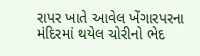રાપર ખાતે આવેલ ખેંગારપરના મંદિરમાં થયેલ ચોરીનો ભેદ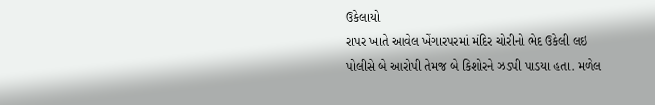ઉકેલાયો
રાપર ખાતે આવેલ ખેંગારપરમાં મંદિર ચોરીનો ભેદ ઉકેલી લઇ પોલીસે બે આરોપી તેમજ બે કિશોરને ઝડપી પાડયા હતા. મળેલ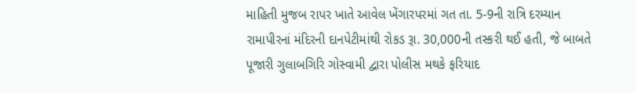માહિતી મુજબ રાપર ખાતે આવેલ ખેંગારપરમાં ગત તા. 5-9ની રાત્રિ દરમ્યાન રામાપીરનાં મંદિરની દાનપેટીમાંથી રોકડ રૂા. 30,000ની તસ્કરી થઈ હતી, જે બાબતે પૂજારી ગુલાબગિરિ ગોસ્વામી દ્વારા પોલીસ મથકે ફરિયાદ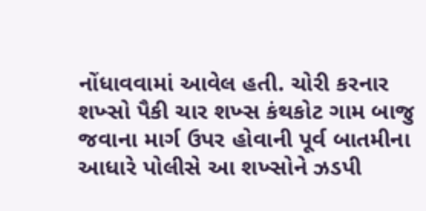નોંધાવવામાં આવેલ હતી. ચોરી કરનાર શખ્સો પૈકી ચાર શખ્સ કંથકોટ ગામ બાજુ જવાના માર્ગ ઉપર હોવાની પૂર્વ બાતમીના આધારે પોલીસે આ શખ્સોને ઝડપી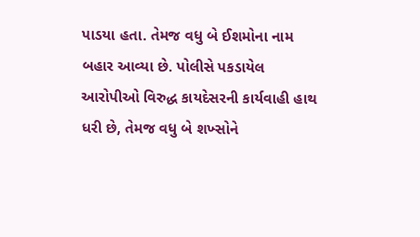પાડયા હતા. તેમજ વધુ બે ઈશમોના નામ બહાર આવ્યા છે. પોલીસે પકડાયેલ આરોપીઓ વિરુદ્ધ કાયદેસરની કાર્યવાહી હાથ ધરી છે, તેમજ વધુ બે શખ્સોને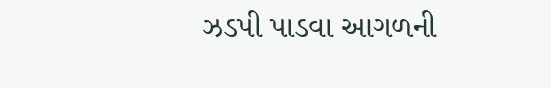ઝડપી પાડવા આગળની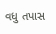વધુ તપાસ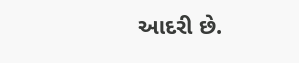આદરી છે.